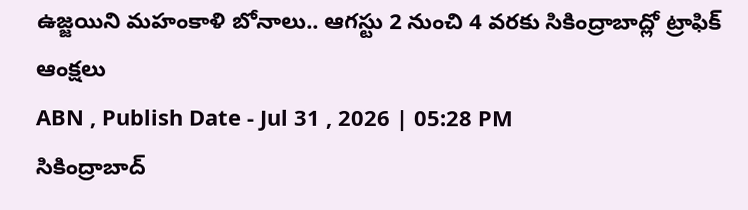ఉజ్జయిని మహంకాళి బోనాలు.. ఆగస్టు 2 నుంచి 4 వరకు సికింద్రాబాద్లో ట్రాఫిక్ ఆంక్షలు
ABN , Publish Date - Jul 31 , 2026 | 05:28 PM
సికింద్రాబాద్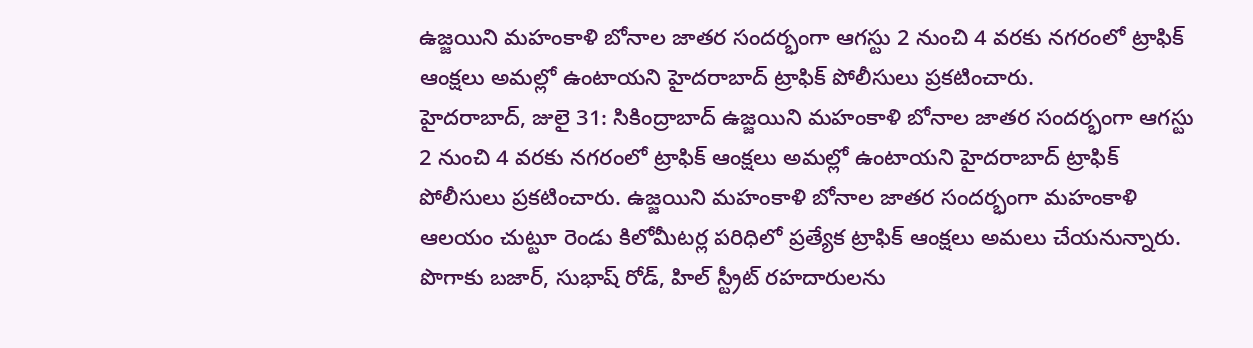ఉజ్జయిని మహంకాళి బోనాల జాతర సందర్భంగా ఆగస్టు 2 నుంచి 4 వరకు నగరంలో ట్రాఫిక్ ఆంక్షలు అమల్లో ఉంటాయని హైదరాబాద్ ట్రాఫిక్ పోలీసులు ప్రకటించారు.
హైదరాబాద్, జులై 31: సికింద్రాబాద్ ఉజ్జయిని మహంకాళి బోనాల జాతర సందర్భంగా ఆగస్టు 2 నుంచి 4 వరకు నగరంలో ట్రాఫిక్ ఆంక్షలు అమల్లో ఉంటాయని హైదరాబాద్ ట్రాఫిక్ పోలీసులు ప్రకటించారు. ఉజ్జయిని మహంకాళి బోనాల జాతర సందర్భంగా మహంకాళి ఆలయం చుట్టూ రెండు కిలోమీటర్ల పరిధిలో ప్రత్యేక ట్రాఫిక్ ఆంక్షలు అమలు చేయనున్నారు. పొగాకు బజార్, సుభాష్ రోడ్, హిల్ స్ట్రీట్ రహదారులను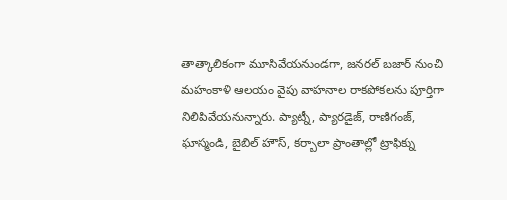తాత్కాలికంగా మూసివేయనుండగా, జనరల్ బజార్ నుంచి మహంకాళి ఆలయం వైపు వాహనాల రాకపోకలను పూర్తిగా నిలిపివేయనున్నారు. ప్యాట్నీ, ప్యారడైజ్, రాణిగంజ్, ఘాస్మండి, బైబిల్ హౌస్, కర్బాలా ప్రాంతాల్లో ట్రాఫిక్ను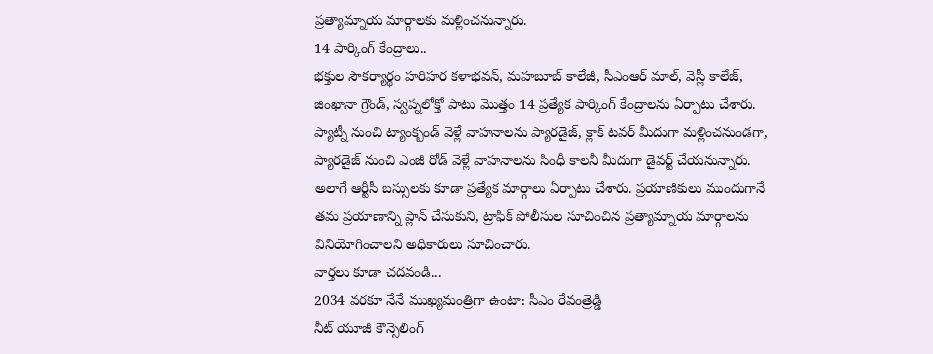ప్రత్యామ్నాయ మార్గాలకు మళ్లించనున్నారు.
14 పార్కింగ్ కేంద్రాలు..
భక్తుల సౌకర్యార్థం హరిహర కళాభవన్, మహబూబ్ కాలేజీ, సీఎంఆర్ మాల్, వెస్లీ కాలేజ్, జింఖానా గ్రౌండ్, స్వప్నలోక్తో పాటు మొత్తం 14 ప్రత్యేక పార్కింగ్ కేంద్రాలను ఏర్పాటు చేశారు. ప్యాట్నీ నుంచి ట్యాంక్బండ్ వెళ్లే వాహనాలను ప్యారడైజ్, క్లాక్ టవర్ మీదుగా మళ్లించనుండగా, ప్యారడైజ్ నుంచి ఎంజీ రోడ్ వెళ్లే వాహనాలను సింధీ కాలనీ మీదుగా డైవర్ట్ చేయనున్నారు. అలాగే ఆర్టీసీ బస్సులకు కూడా ప్రత్యేక మార్గాలు ఏర్పాటు చేశారు. ప్రయాణికులు ముందుగానే తమ ప్రయాణాన్ని ప్లాన్ చేసుకుని, ట్రాఫిక్ పోలీసుల సూచించిన ప్రత్యామ్నాయ మార్గాలను వినియోగించాలని అధికారులు సూచించారు.
వార్తలు కూడా చదవండి...
2034 వరకూ నేనే ముఖ్యమంత్రిగా ఉంటా: సీఎం రేవంత్రెడ్డి
నీట్ యూజీ కౌన్సెలింగ్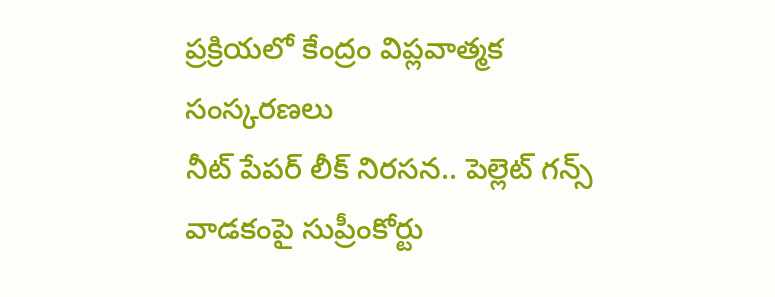ప్రక్రియలో కేంద్రం విప్లవాత్మక సంస్కరణలు
నీట్ పేపర్ లీక్ నిరసన.. పెల్లెట్ గన్స్ వాడకంపై సుప్రీంకోర్టు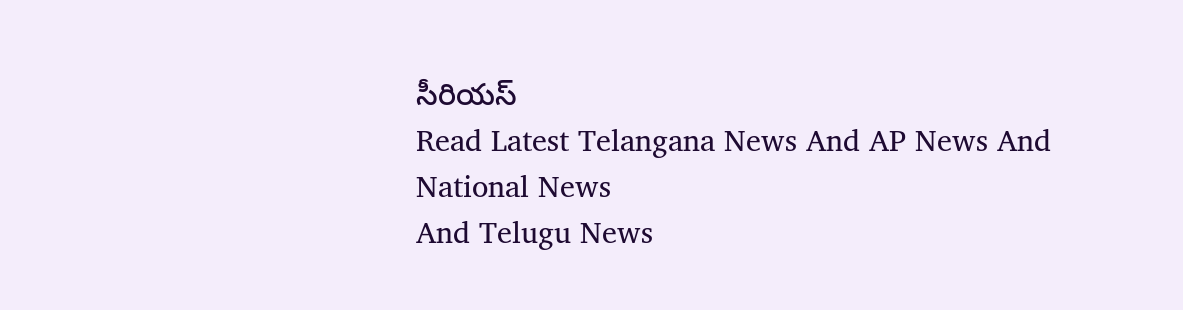సీరియస్
Read Latest Telangana News And AP News And National News
And Telugu News